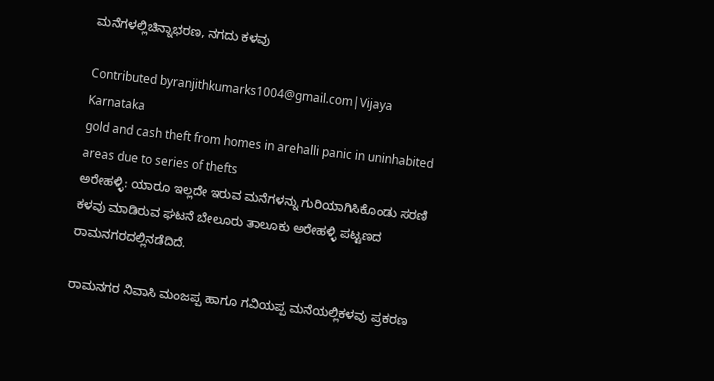ಮನೆಗಳಲ್ಲಿಚಿನ್ನಾಭರಣ, ನಗದು ಕಳವು

Contributed byranjithkumarks1004@gmail.com|Vijaya Karnataka
gold and cash theft from homes in arehalli panic in uninhabited areas due to series of thefts
ಅರೇಹಳ್ಳಿ: ಯಾರೂ ಇಲ್ಲದೇ ಇರುವ ಮನೆಗಳನ್ನು ಗುರಿಯಾಗಿಸಿಕೊಂಡು ಸರಣಿ ಕಳವು ಮಾಡಿರುವ ಘಟನೆ ಬೇಲೂರು ತಾಲೂಕು ಅರೇಹಳ್ಳಿ ಪಟ್ಟಣದ ರಾಮನಗರದಲ್ಲಿನಡೆದಿದೆ.

ರಾಮನಗರ ನಿವಾಸಿ ಮಂಜಪ್ಪ ಹಾಗೂ ಗವಿಯಪ್ಪ ಮನೆಯಲ್ಲಿಕಳವು ಪ್ರಕರಣ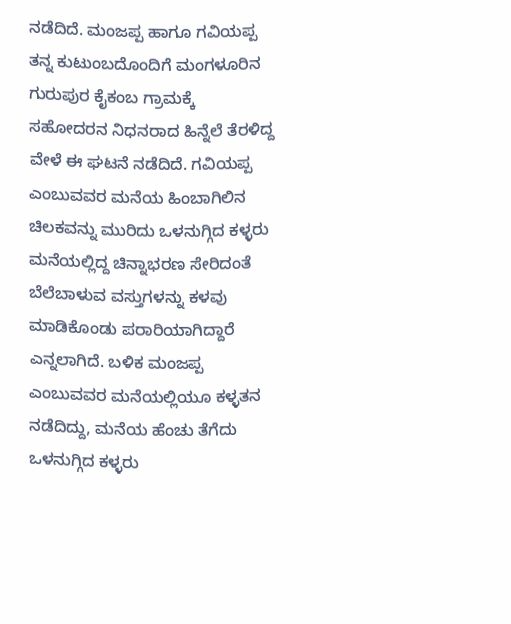ನಡೆದಿದೆ. ಮಂಜಪ್ಪ ಹಾಗೂ ಗವಿಯಪ್ಪ ತನ್ನ ಕುಟುಂಬದೊಂದಿಗೆ ಮಂಗಳೂರಿನ ಗುರುಪುರ ಕೈಕಂಬ ಗ್ರಾಮಕ್ಕೆ ಸಹೋದರನ ನಿಧನರಾದ ಹಿನ್ನೆಲೆ ತೆರಳಿದ್ದ ವೇಳೆ ಈ ಘಟನೆ ನಡೆದಿದೆ. ಗವಿಯಪ್ಪ ಎಂಬುವವರ ಮನೆಯ ಹಿಂಬಾಗಿಲಿನ ಚಿಲಕವನ್ನು ಮುರಿದು ಒಳನುಗ್ಗಿದ ಕಳ್ಳರು ಮನೆಯಲ್ಲಿದ್ದ ಚಿನ್ನಾಭರಣ ಸೇರಿದಂತೆ ಬೆಲೆಬಾಳುವ ವಸ್ತುಗಳನ್ನು ಕಳವು ಮಾಡಿಕೊಂಡು ಪರಾರಿಯಾಗಿದ್ದಾರೆ ಎನ್ನಲಾಗಿದೆ. ಬಳಿಕ ಮಂಜಪ್ಪ ಎಂಬುವವರ ಮನೆಯಲ್ಲಿಯೂ ಕಳ್ಳತನ ನಡೆದಿದ್ದು, ಮನೆಯ ಹೆಂಚು ತೆಗೆದು ಒಳನುಗ್ಗಿದ ಕಳ್ಳರು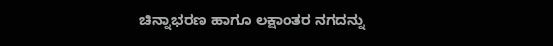ಚಿನ್ನಾಭರಣ ಹಾಗೂ ಲಕ್ಷಾಂತರ ನಗದನ್ನು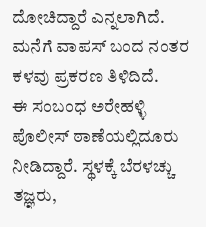ದೋಚಿದ್ದಾರೆ ಎನ್ನಲಾಗಿದೆ. ಮನೆಗೆ ವಾಪಸ್ ಬಂದ ನಂತರ ಕಳವು ಪ್ರಕರಣ ತಿಳಿದಿದೆ.
ಈ ಸಂಬಂಧ ಅರೇಹಳ್ಳಿ ಪೊಲೀಸ್ ಠಾಣೆಯಲ್ಲಿದೂರು ನೀಡಿದ್ದಾರೆ. ಸ್ಥಳಕ್ಕೆ ಬೆರಳಚ್ಚು ತಜ್ಞರು,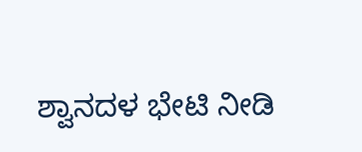ಶ್ವಾನದಳ ಭೇಟಿ ನೀಡಿ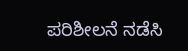ಪರಿಶೀಲನೆ ನಡೆಸಿ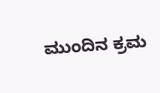ಮುಂದಿನ ಕ್ರಮ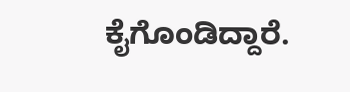ಕೈಗೊಂಡಿದ್ದಾರೆ.